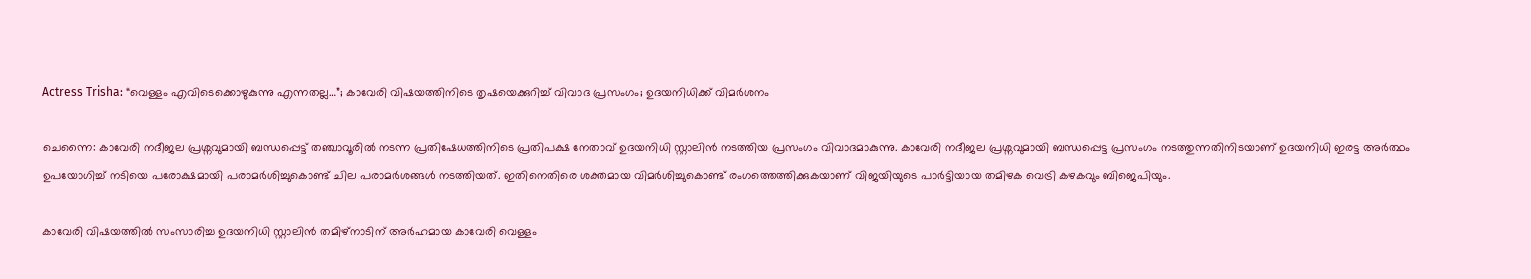Actress Trisha: “വെള്ളം എവിടെക്കൊഴുകുന്നു എന്നതല്ല…”; കാവേരി വിഷയത്തിനിടെ തൃഷയെക്കുറിച്ച് വിവാദ പ്രസംഗം; ഉദയനിധിക്ക് വിമർശനം

ചെന്നൈ: കാവേരി നദീജല പ്രശ്നവുമായി ബന്ധപ്പെട്ട് തഞ്ചാവൂരിൽ നടന്ന പ്രതിഷേധത്തിനിടെ പ്രതിപക്ഷ നേതാവ് ഉദയനിധി സ്റ്റാലിൻ നടത്തിയ പ്രസംഗം വിവാദമാകുന്നു. കാവേരി നദീജല പ്രശ്നവുമായി ബന്ധപ്പെട്ട പ്രസംഗം നടത്തുന്നതിനിടയാണ് ഉദയനിധി ഇരട്ട അർത്ഥം ഉപയോഗിച്ച് നടിയെ പരോക്ഷമായി പരാമർശിച്ചുകൊണ്ട് ചില പരാമർശങ്ങൾ നടത്തിയത്. ഇതിനെതിരെ ശക്തമായ വിമർശിച്ചുകൊണ്ട് രംഗത്തെത്തിക്കുകയാണ് വിജയിയുടെ പാർട്ടിയായ തമിഴക വെട്രി കഴകവും ബിജെപിയും.

കാവേരി വിഷയത്തിൽ സംസാരിച്ച ഉദയനിധി സ്റ്റാലിൻ തമിഴ്നാടിന് അർഹമായ കാവേരി വെള്ളം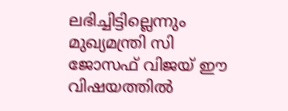ലഭിച്ചിട്ടില്ലെന്നും മുഖ്യമന്ത്രി സി ജോസഫ് വിജയ് ഈ വിഷയത്തിൽ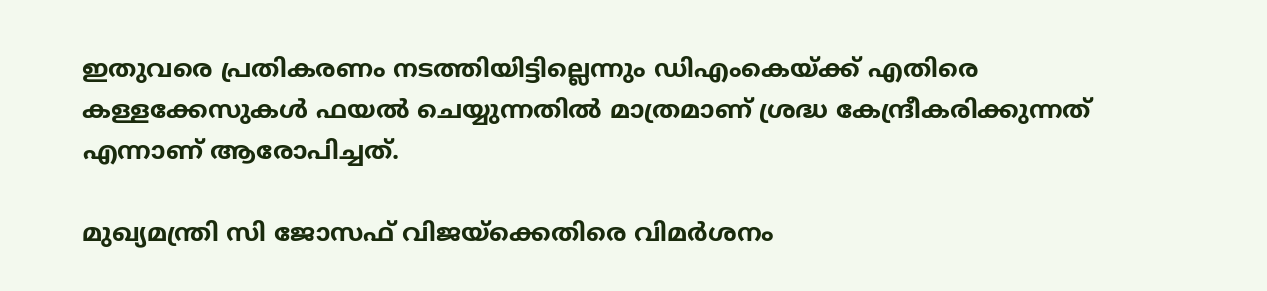ഇതുവരെ പ്രതികരണം നടത്തിയിട്ടില്ലെന്നും ഡിഎംകെയ്ക്ക് എതിരെ കള്ളക്കേസുകൾ ഫയൽ ചെയ്യുന്നതിൽ മാത്രമാണ് ശ്രദ്ധ കേന്ദ്രീകരിക്കുന്നത് എന്നാണ് ആരോപിച്ചത്.

മുഖ്യമന്ത്രി സി ജോസഫ് വിജയ്‌ക്കെതിരെ വിമര്‍ശനം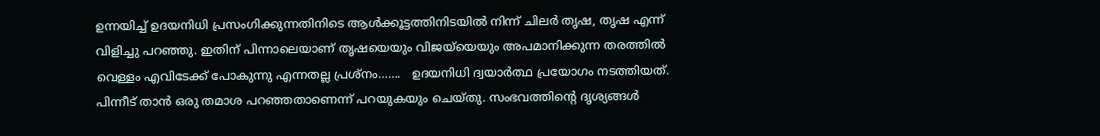ഉന്നയിച്ച് ഉദയനിധി പ്രസംഗിക്കുന്നതിനിടെ ആള്‍ക്കൂട്ടത്തിനിടയിൽ നിന്ന് ചിലർ തൃഷ, തൃഷ എന്ന് വിളിച്ചു പറഞ്ഞു. ഇതിന് പിന്നാലെയാണ് തൃഷയെയും വിജയ്‌യെയും അപമാനിക്കുന്ന തരത്തില്‍ വെള്ളം എവിടേക്ക് പോകുന്നു എന്നതല്ല പ്രശ്നം…….   ഉദയനിധി ദ്വയാര്‍ത്ഥ പ്രയോഗം നടത്തിയത്. പിന്നീട് താന്‍ ഒരു തമാശ പറഞ്ഞതാണെന്ന് പറയുകയും ചെയ്തു. സംഭവത്തിന്റെ ദൃശ്യങ്ങള്‍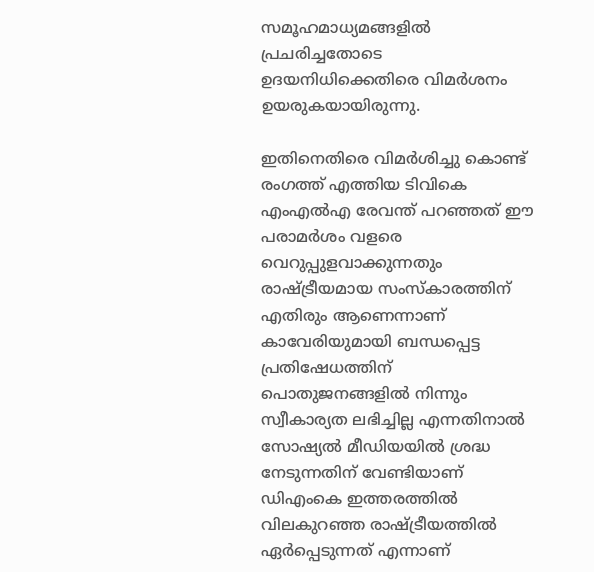സമൂഹമാധ്യമങ്ങളില്‍ പ്രചരിച്ചതോടെ ഉദയനിധിക്കെതിരെ വിമര്‍ശനം ഉയരുകയായിരുന്നു.

ഇതിനെതിരെ വിമർശിച്ചു കൊണ്ട് രംഗത്ത് എത്തിയ ടിവികെ എംഎൽഎ രേവന്ത് പറഞ്ഞത് ഈ പരാമർശം വളരെ വെറുപ്പുളവാക്കുന്നതും രാഷ്ട്രീയമായ സംസ്കാരത്തിന് എതിരും ആണെന്നാണ് കാവേരിയുമായി ബന്ധപ്പെട്ട പ്രതിഷേധത്തിന് പൊതുജനങ്ങളിൽ നിന്നും സ്വീകാര്യത ലഭിച്ചില്ല എന്നതിനാൽ സോഷ്യൽ മീഡിയയിൽ ശ്രദ്ധ നേടുന്നതിന് വേണ്ടിയാണ് ഡിഎംകെ ഇത്തരത്തിൽ വിലകുറഞ്ഞ രാഷ്ട്രീയത്തിൽ ഏർപ്പെടുന്നത് എന്നാണ്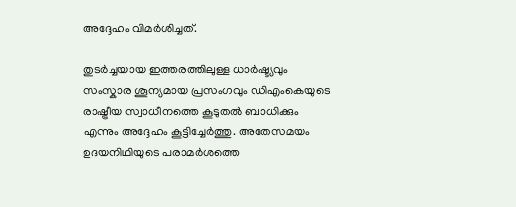അദ്ദേഹം വിമർശിച്ചത്.

തുടർച്ചയായ ഇത്തരത്തിലുള്ള ധാർഷ്ട്യവും സംസ്കാര ശൂന്യമായ പ്രസംഗവും ഡിഎംകെയുടെ രാഷ്ട്രീയ സ്വാധീനത്തെ കൂടുതൽ ബാധിക്കും എന്നും അദ്ദേഹം കൂട്ടിച്ചേർത്തു. അതേസമയം ഉദയനിഥിയുടെ പരാമർശത്തെ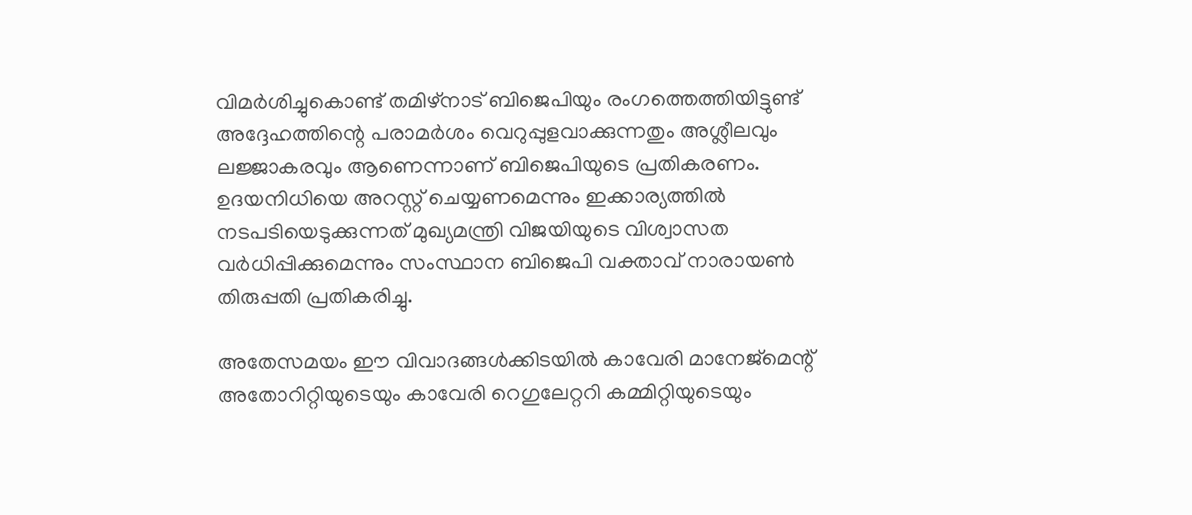വിമർശിച്ചുകൊണ്ട് തമിഴ്നാട് ബിജെപിയും രംഗത്തെത്തിയിട്ടുണ്ട് അദ്ദേഹത്തിന്റെ പരാമർശം വെറുപ്പുളവാക്കുന്നതും അശ്ലീലവും ലജ്ജാകരവും ആണെന്നാണ് ബിജെപിയുടെ പ്രതികരണം. ഉദയനിധിയെ അറസ്റ്റ് ചെയ്യണമെന്നും ഇക്കാര്യത്തിൽ നടപടിയെടുക്കുന്നത് മുഖ്യമന്ത്രി വിജയിയുടെ വിശ്വാസത വർധിപ്പിക്കുമെന്നും സംസ്ഥാന ബിജെപി വക്താവ് നാരായൺ തിരുപ്പതി പ്രതികരിച്ചു.

അതേസമയം ഈ വിവാദങ്ങൾക്കിടയിൽ കാവേരി മാനേജ്മെന്റ് അതോറിറ്റിയുടെയും കാവേരി റെഗുലേറ്ററി കമ്മിറ്റിയുടെയും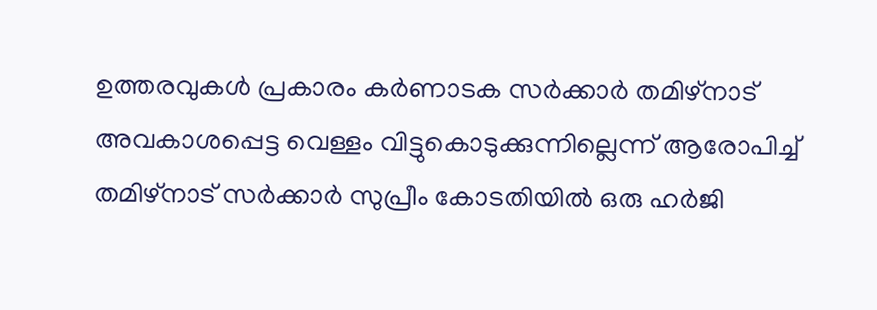ഉത്തരവുകൾ പ്രകാരം കർണാടക സർക്കാർ തമിഴ്നാട് അവകാശപ്പെട്ട വെള്ളം വിട്ടുകൊടുക്കുന്നില്ലെന്ന് ആരോപിച്ച് തമിഴ്നാട് സർക്കാർ സുപ്രീം കോടതിയിൽ ഒരു ഹർജി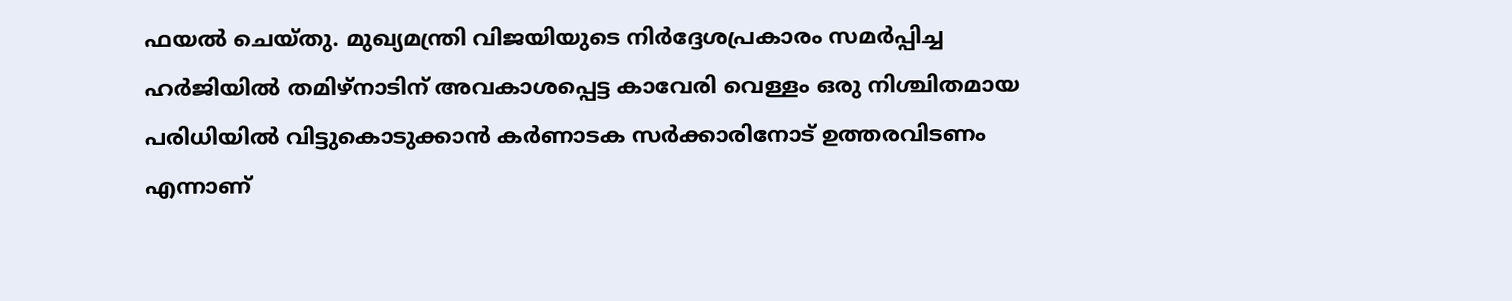ഫയൽ ചെയ്തു. മുഖ്യമന്ത്രി വിജയിയുടെ നിർദ്ദേശപ്രകാരം സമർപ്പിച്ച ഹർജിയിൽ തമിഴ്നാടിന് അവകാശപ്പെട്ട കാവേരി വെള്ളം ഒരു നിശ്ചിതമായ പരിധിയിൽ വിട്ടുകൊടുക്കാൻ കർണാടക സർക്കാരിനോട് ഉത്തരവിടണം എന്നാണ്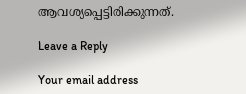ആവശ്യപ്പെട്ടിരിക്കുന്നത്.

Leave a Reply

Your email address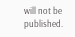will not be published.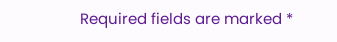Required fields are marked *